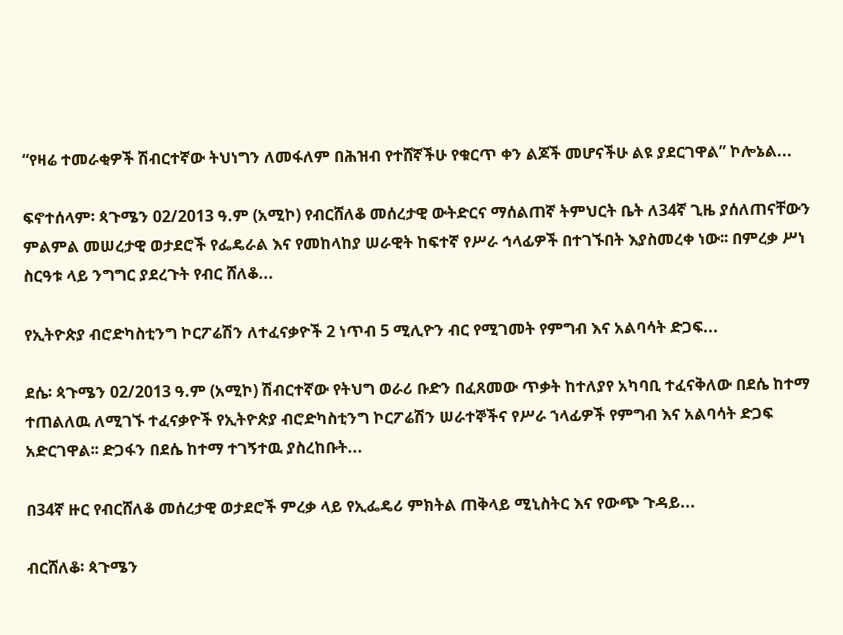“የዛሬ ተመራቂዎች ሽብርተኛው ትህነግን ለመፋለም በሕዝብ የተሸኛችሁ የቁርጥ ቀን ልጆች መሆናችሁ ልዩ ያደርገዋል” ኮሎኔል...

ፍኖተሰላም፡ ጳጉሜን 02/2013 ዓ.ም (አሚኮ) የብርሸለቆ መሰረታዊ ውትድርና ማሰልጠኛ ትምህርት ቤት ለ34ኛ ጊዜ ያሰለጠናቸውን ምልምል መሠረታዊ ወታደሮች የፌዴራል እና የመከላከያ ሠራዊት ከፍተኛ የሥራ ኅላፊዎች በተገኙበት እያስመረቀ ነው፡፡ በምረቃ ሥነ ስርዓቱ ላይ ንግግር ያደረጉት የብር ሸለቆ...

የኢትዮጵያ ብሮድካስቲንግ ኮርፖሬሽን ለተፈናቃዮች 2 ነጥብ 5 ሚሊዮን ብር የሚገመት የምግብ እና አልባሳት ድጋፍ...

ደሴ፡ ጳጉሜን 02/2013 ዓ.ም (አሚኮ) ሽብርተኛው የትህግ ወራሪ ቡድን በፈጸመው ጥቃት ከተለያየ አካባቢ ተፈናቅለው በደሴ ከተማ ተጠልለዉ ለሚገኙ ተፈናቃዮች የኢትዮጵያ ብሮድካስቲንግ ኮርፖሬሽን ሠራተኞችና የሥራ ኀላፊዎች የምግብ እና አልባሳት ድጋፍ አድርገዋል፡፡ ድጋፋን በደሴ ከተማ ተገኝተዉ ያስረከቡት...

በ34ኛ ዙር የብርሸለቆ መሰረታዊ ወታደሮች ምረቃ ላይ የኢፌዴሪ ምክትል ጠቅላይ ሚኒስትር እና የውጭ ጉዳይ...

ብርሸለቆ፡ ጳጉሜን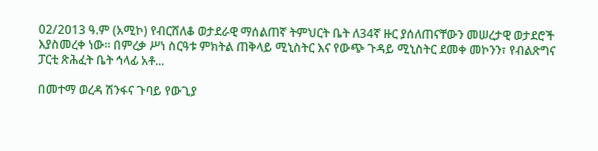02/2013 ዓ.ም (አሚኮ) የብርሸለቆ ወታደራዊ ማሰልጠኛ ትምህርት ቤት ለ34ኛ ዙር ያሰለጠናቸውን መሠረታዊ ወታደሮች እያስመረቀ ነው፡፡ በምረቃ ሥነ ስርዓቱ ምክትል ጠቅላይ ሚኒስትር እና የውጭ ጉዳይ ሚኒስትር ደመቀ መኮንን፣ የብልጽግና ፓርቲ ጽሕፈት ቤት ኅላፊ አቶ...

በመተማ ወረዳ ሽንፋና ጉባይ የውጊያ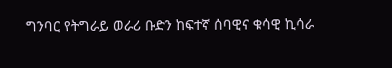ግንባር የትግራይ ወራሪ ቡድን ከፍተኛ ሰባዊና ቁሳዊ ኪሳራ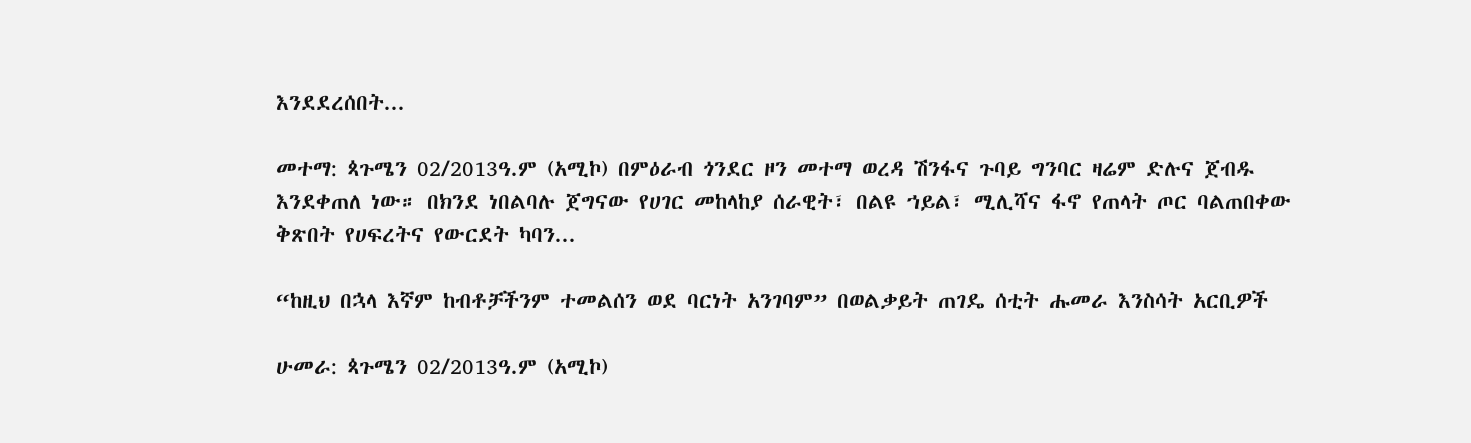እንደደረሰበት...

መተማ: ጳጉሜን 02/2013ዓ.ም (አሚኮ) በምዕራብ ጎንደር ዞን መተማ ወረዳ ሽንፋና ጉባይ ግንባር ዛሬም ድሉና ጀብዱ እንደቀጠለ ነው። በክንደ ነበልባሉ ጀግናው የሀገር መከላከያ ሰራዊት፣ በልዩ ኀይል፣ ሚሊሻና ፋኖ የጠላት ጦር ባልጠበቀው ቅጽበት የሀፍረትና የውርደት ካባን...

“ከዚህ በኋላ እኛም ከብቶቻችንም ተመልሰን ወደ ባርነት አንገባም” በወልቃይት ጠገዴ ሰቲት ሑመራ እንስሳት አርቢዎች

ሁመራ: ጳጉሜን 02/2013ዓ.ም (አሚኮ)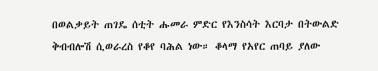በወልቃይት ጠገዴ ሰቲት ሑመራ ምድር የእንስሳት እርባታ በትውልድ ቅብብሎሽ ሲወራረስ የቆየ ባሕል ነው። ቆላማ የአየር ጠባይ ያለው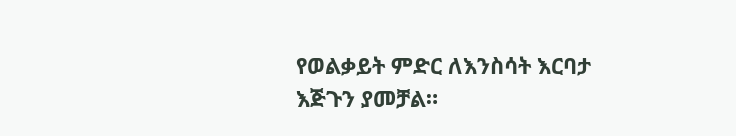የወልቃይት ምድር ለእንስሳት እርባታ እጅጉን ያመቻል።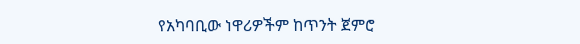የአካባቢው ነዋሪዎችም ከጥንት ጀምሮ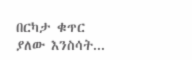በርካታ ቁጥር ያለው እንስሳት...